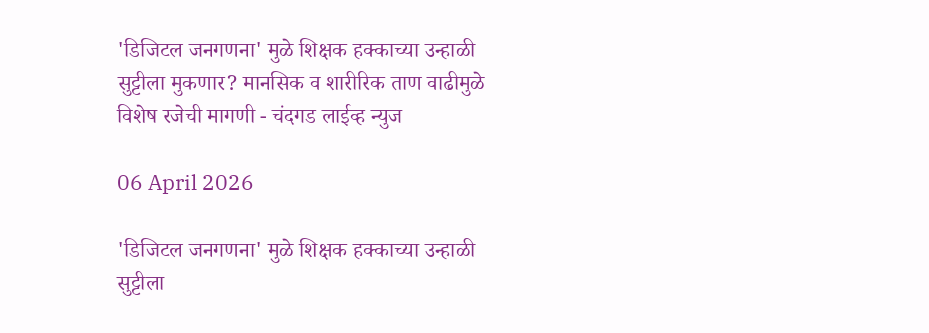'डिजिटल जनगणना' मुळे शिक्षक हक्काच्या उन्हाळी सुट्टीला मुकणार? मानसिक व शारीरिक ताण वाढीमुळे विशेष रजेची मागणी - चंदगड लाईव्ह न्युज

06 April 2026

'डिजिटल जनगणना' मुळे शिक्षक हक्काच्या उन्हाळी सुट्टीला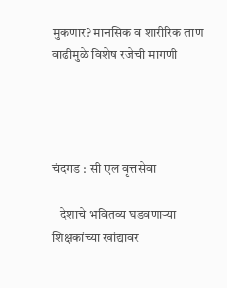मुकणार? मानसिक व शारीरिक ताण वाढीमुळे विशेष रजेची मागणी




चंदगड : सी एल वृत्तसेवा

   देशाचे भवितव्य घडवणाऱ्या शिक्षकांच्या खांद्यावर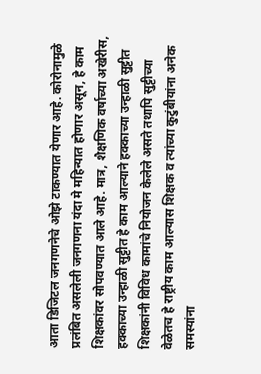आता डिजिटल जनगणनेचे ओझे टाकण्यात येणार आहे. कोरोनामुळे प्रलंबित असलेली जनगणना यंदा मे महिन्यात होणार असून, हे काम शिक्षकांवर सोपवण्यात आले आहे. मात्र, शैक्षणिक वर्षाच्या अखेरीस, हक्काच्या उन्हाळी सुट्टीत हे काम आल्याने हक्काच्या उन्हाळी सुट्टीत शिक्षकांनी विविध कामांचे नियोजन केलेले असते तथापि सुट्टीच्या वेळेतच हे राष्ट्रीय काम आल्यास शिक्षक व त्यांच्या कुटुंबीयांना अनेक समस्यांना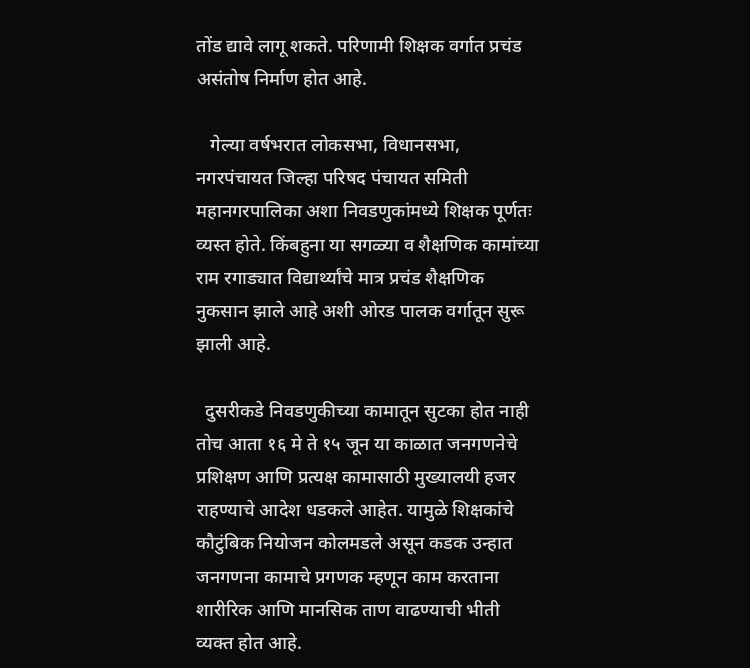तोंड द्यावे लागू शकते. परिणामी शिक्षक वर्गात प्रचंड असंतोष निर्माण होत आहे.

   गेल्या वर्षभरात लोकसभा, विधानसभा, नगरपंचायत जिल्हा परिषद पंचायत समिती महानगरपालिका अशा निवडणुकांमध्ये शिक्षक पूर्णतः व्यस्त होते. किंबहुना या सगळ्या व शैक्षणिक कामांच्या राम रगाड्यात विद्यार्थ्यांचे मात्र प्रचंड शैक्षणिक नुकसान झाले आहे अशी ओरड पालक वर्गातून सुरू झाली आहे.

  दुसरीकडे निवडणुकीच्या कामातून सुटका होत नाही तोच आता १६ मे ते १५ जून या काळात जनगणनेचे प्रशिक्षण आणि प्रत्यक्ष कामासाठी मुख्यालयी हजर राहण्याचे आदेश धडकले आहेत. यामुळे शिक्षकांचे कौटुंबिक नियोजन कोलमडले असून कडक उन्हात जनगणना कामाचे प्रगणक म्हणून काम करताना शारीरिक आणि मानसिक ताण वाढण्याची भीती व्यक्त होत आहे.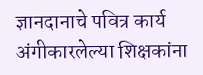ज्ञानदानाचे पवित्र कार्य अंगीकारलेल्या शिक्षकांना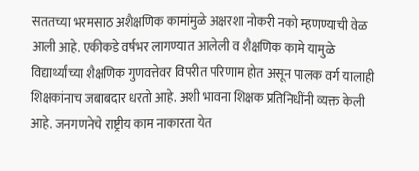सततच्या भरमसाठ अशैक्षणिक कामांमुळे अक्षरशा नोकरी नको म्हणण्याची वेळ आली आहे. एकीकडे वर्षभर लागण्यात आलेली व शैक्षणिक कामे यामुळे विद्यार्थ्यांच्या शैक्षणिक गुणवत्तेवर विपरीत परिणाम होत असून पालक वर्ग यालाही शिक्षकांनाच जबाबदार धरतो आहे. अशी भावना शिक्षक प्रतिनिधींनी व्यक्त केली आहे. जनगणनेचे राष्ट्रीय काम नाकारता येत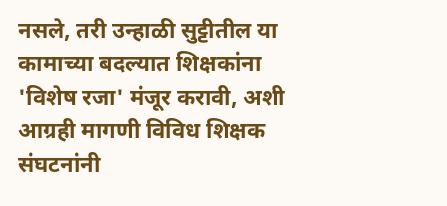नसले, तरी उन्हाळी सुट्टीतील या कामाच्या बदल्यात शिक्षकांना 'विशेष रजा' मंजूर करावी, अशी आग्रही मागणी विविध शिक्षक संघटनांनी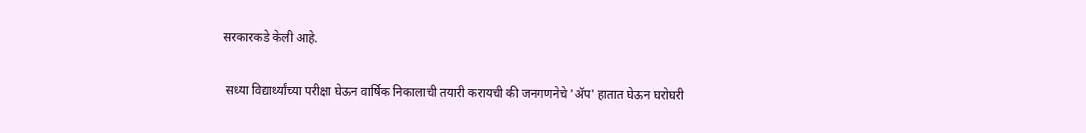सरकारकडे केली आहे.

 सध्या विद्यार्थ्यांच्या परीक्षा घेऊन वार्षिक निकालाची तयारी करायची की जनगणनेचे 'अ‍ॅप' हातात घेऊन घरोघरी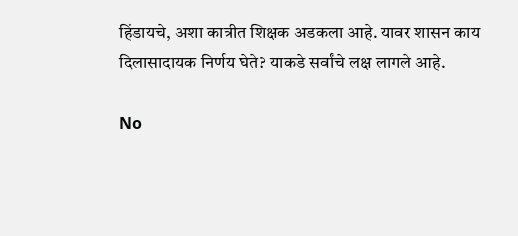हिंडायचे, अशा कात्रीत शिक्षक अडकला आहे. यावर शासन काय दिलासादायक निर्णय घेते? याकडे सर्वांचे लक्ष लागले आहे.

No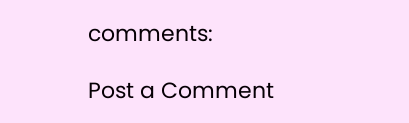comments:

Post a Comment